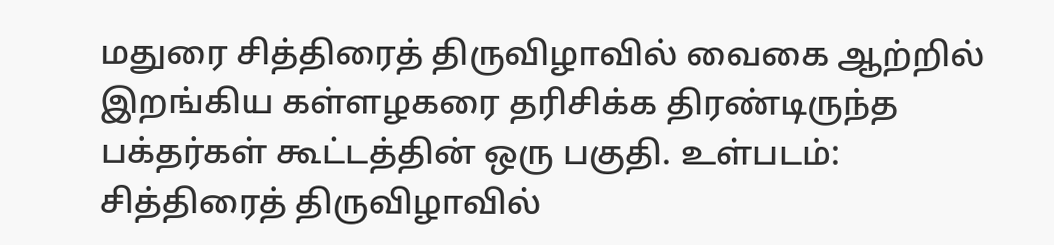மதுரை சித்திரைத் திருவிழாவில் வைகை ஆற்றில் இறங்கிய கள்ளழகரை தரிசிக்க திரண்டிருந்த பக்தர்கள் கூட்டத்தின் ஒரு பகுதி. உள்படம்: சித்திரைத் திருவிழாவில்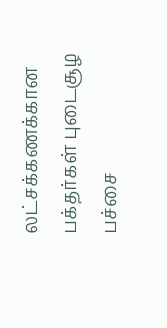லட்சக்கணக்கான பக்தர்கள் புடைசூழ பச்சை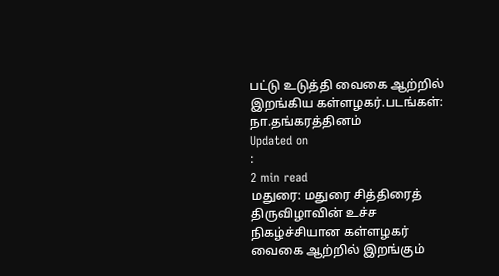பட்டு உடுத்தி வைகை ஆற்றில் இறங்கிய கள்ளழகர்.படங்கள்: நா.தங்கரத்தினம்
Updated on
:
2 min read
மதுரை: மதுரை சித்திரைத் திருவிழாவின் உச்ச நிகழ்ச்சியான கள்ளழகர் வைகை ஆற்றில் இறங்கும்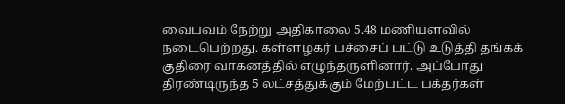வைபவம் நேற்று அதிகாலை 5.48 மணியளவில் நடைபெற்றது. கள்ளழகர் பச்சைப் பட்டு உடுத்தி தங்கக் குதிரை வாகனத்தில் எழுந்தருளினார். அப்போது திரண்டிருந்த 5 லட்சத்துக்கும் மேற்பட்ட பக்தர்கள்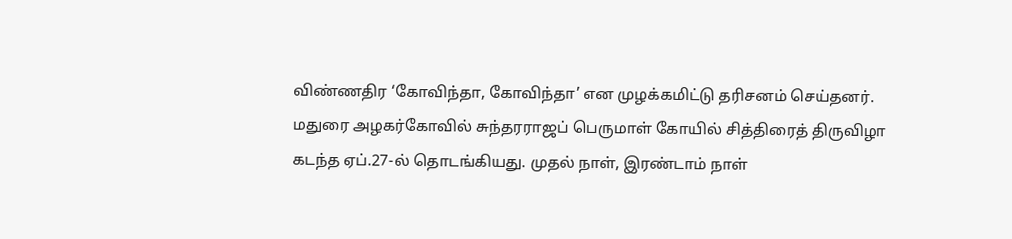விண்ணதிர ‘கோவிந்தா, கோவிந்தா’ என முழக்கமிட்டு தரிசனம் செய்தனர்.
மதுரை அழகர்கோவில் சுந்தரராஜப் பெருமாள் கோயில் சித்திரைத் திருவிழா கடந்த ஏப்.27-ல் தொடங்கியது. முதல் நாள், இரண்டாம் நாள்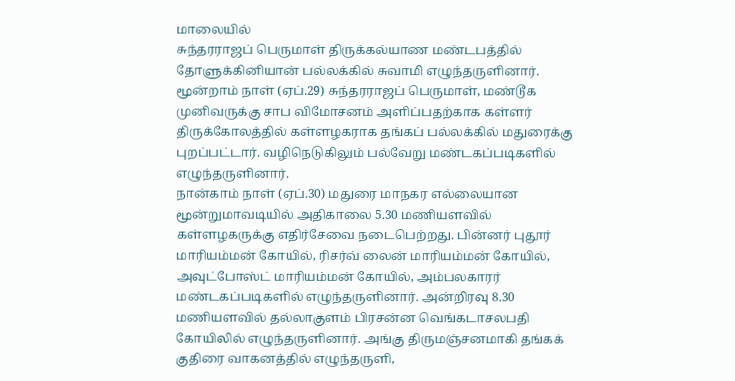மாலையில்
சுந்தரராஜப் பெருமாள் திருக்கல்யாண மண்டபத்தில் தோளுக்கினியான் பல்லக்கில் சுவாமி எழுந்தருளினார். மூன்றாம் நாள் (ஏப்.29) சுந்தரராஜப் பெருமாள், மண்டூக முனிவருக்கு சாப விமோசனம் அளிப்பதற்காக கள்ளர் திருக்கோலத்தில் கள்ளழகராக தங்கப் பல்லக்கில் மதுரைக்கு புறப்பட்டார். வழிநெடுகிலும் பல்வேறு மண்டகப்படிகளில் எழுந்தருளினார்.
நான்காம் நாள் (ஏப்.30) மதுரை மாநகர எல்லையான மூன்றுமாவடியில் அதிகாலை 5.30 மணியளவில் கள்ளழகருக்கு எதிர்சேவை நடைபெற்றது. பின்னர் புதூர் மாரியம்மன் கோயில், ரிசர்வ் லைன் மாரியம்மன் கோயில், அவுட்போஸ்ட் மாரியம்மன் கோயில், அம்பலகாரர் மண்டகப்படிகளில் எழுந்தருளினார். அன்றிரவு 8.30 மணியளவில் தல்லாகுளம் பிரசன்ன வெங்கடாசலபதி கோயிலில் எழுந்தருளினார். அங்கு திருமஞ்சனமாகி தங்கக் குதிரை வாகனத்தில் எழுந்தருளி,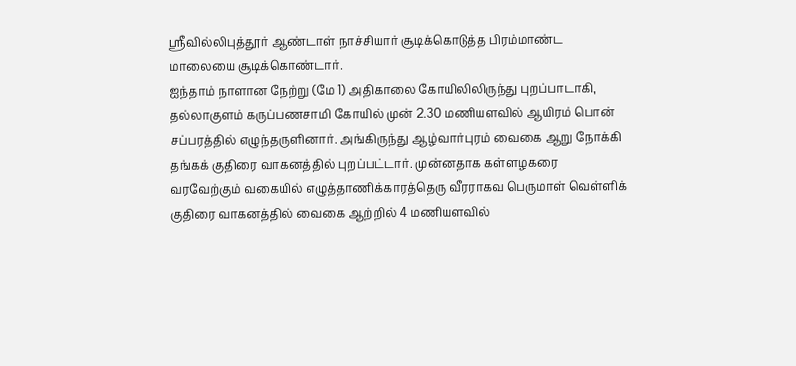ஸ்ரீவில்லிபுத்தூர் ஆண்டாள் நாச்சியார் சூடிக்கொடுத்த பிரம்மாண்ட மாலையை சூடிக்கொண்டார்.
ஐந்தாம் நாளான நேற்று (மே 1) அதிகாலை கோயிலிலிருந்து புறப்பாடாகி, தல்லாகுளம் கருப்பணசாமி கோயில் முன் 2.30 மணியளவில் ஆயிரம் பொன் சப்பரத்தில் எழுந்தருளினார். அங்கிருந்து ஆழ்வார்புரம் வைகை ஆறு நோக்கி தங்கக் குதிரை வாகனத்தில் புறப்பட்டார். முன்னதாக கள்ளழகரை வரவேற்கும் வகையில் எழுத்தாணிக்காரத்தெரு வீரராகவ பெருமாள் வெள்ளிக் குதிரை வாகனத்தில் வைகை ஆற்றில் 4 மணியளவில்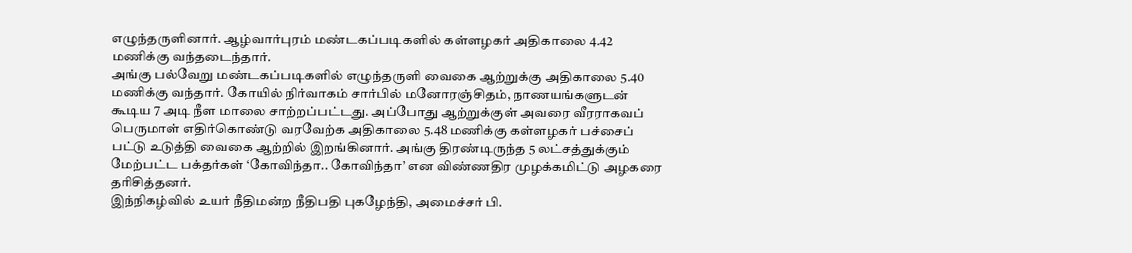எழுந்தருளினார். ஆழ்வார்புரம் மண்டகப்படிகளில் கள்ளழகர் அதிகாலை 4.42 மணிக்கு வந்தடைந்தார்.
அங்கு பல்வேறு மண்டகப்படிகளில் எழுந்தருளி வைகை ஆற்றுக்கு அதிகாலை 5.40 மணிக்கு வந்தார். கோயில் நிர்வாகம் சார்பில் மனோரஞ்சிதம், நாணயங்களுடன் கூடிய 7 அடி நீள மாலை சாற்றப்பட்டது. அப்போது ஆற்றுக்குள் அவரை வீரராகவப் பெருமாள் எதிர்கொண்டு வரவேற்க அதிகாலை 5.48 மணிக்கு கள்ளழகர் பச்சைப் பட்டு உடுத்தி வைகை ஆற்றில் இறங்கினார். அங்கு திரண்டிருந்த 5 லட்சத்துக்கும் மேற்பட்ட பக்தர்கள் ‘கோவிந்தா.. கோவிந்தா’ என விண்ணதிர முழக்கமிட்டு அழகரை தரிசித்தனர்.
இந்நிகழ்வில் உயர் நீதிமன்ற நீதிபதி புகழேந்தி, அமைச்சர் பி.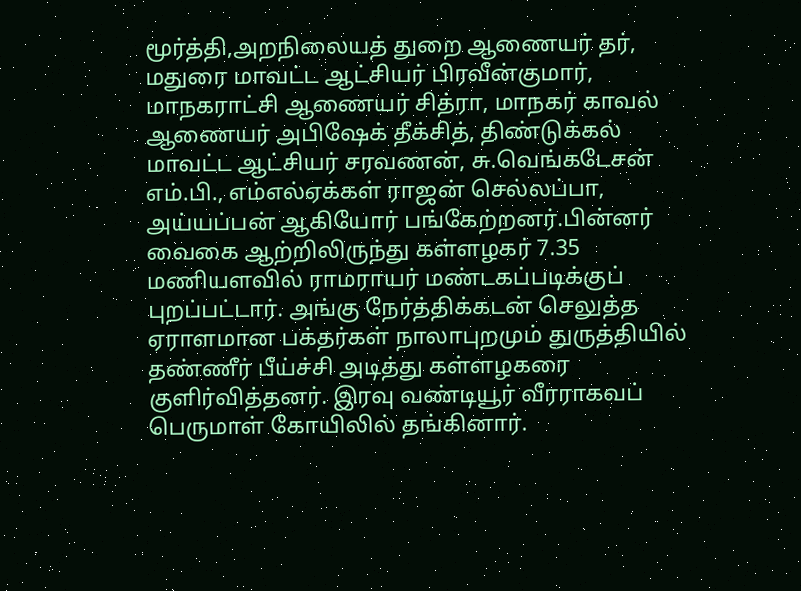மூர்த்தி,அறநிலையத் துறை ஆணையர் தர், மதுரை மாவட்ட ஆட்சியர் பிரவீன்குமார், மாநகராட்சி ஆணையர் சித்ரா, மாநகர் காவல் ஆணையர் அபிஷேக் தீக்சித், திண்டுக்கல் மாவட்ட ஆட்சியர் சரவணன், சு.வெங்கடேசன் எம்.பி., எம்எல்ஏக்கள் ராஜன் செல்லப்பா, அய்யப்பன் ஆகியோர் பங்கேற்றனர்.பின்னர் வைகை ஆற்றிலிருந்து கள்ளழகர் 7.35 மணியளவில் ராமராயர் மண்டகப்படிக்குப் புறப்பட்டார். அங்கு நேர்த்திக்கடன் செலுத்த ஏராளமான பக்தர்கள் நாலாபுறமும் துருத்தியில் தண்ணீர் பீய்ச்சி அடித்து கள்ளழகரை குளிர்வித்தனர். இரவு வண்டியூர் வீரராகவப் பெருமாள் கோயிலில் தங்கினார்.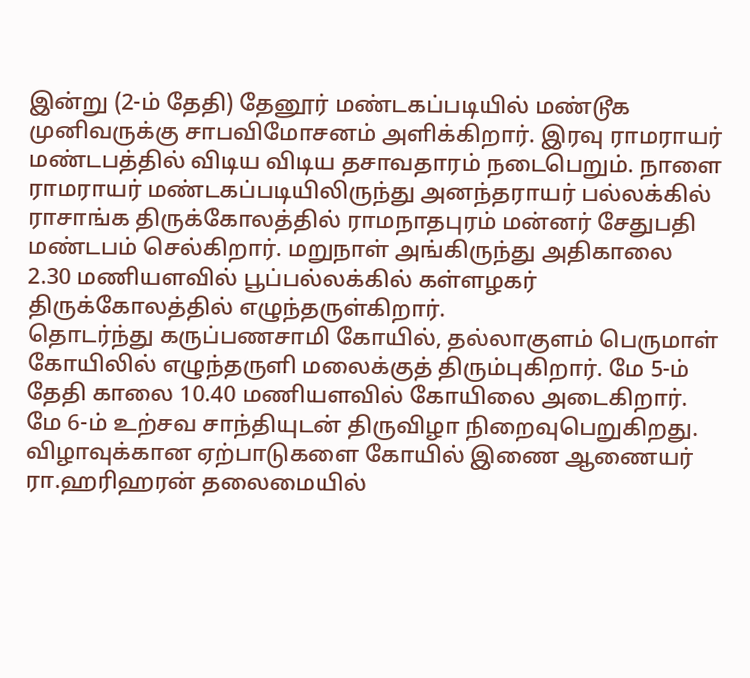இன்று (2-ம் தேதி) தேனூர் மண்டகப்படியில் மண்டூக முனிவருக்கு சாபவிமோசனம் அளிக்கிறார். இரவு ராமராயர் மண்டபத்தில் விடிய விடிய தசாவதாரம் நடைபெறும். நாளை ராமராயர் மண்டகப்படியிலிருந்து அனந்தராயர் பல்லக்கில் ராசாங்க திருக்கோலத்தில் ராமநாதபுரம் மன்னர் சேதுபதி மண்டபம் செல்கிறார். மறுநாள் அங்கிருந்து அதிகாலை 2.30 மணியளவில் பூப்பல்லக்கில் கள்ளழகர் திருக்கோலத்தில் எழுந்தருள்கிறார்.
தொடர்ந்து கருப்பணசாமி கோயில், தல்லாகுளம் பெருமாள் கோயிலில் எழுந்தருளி மலைக்குத் திரும்புகிறார். மே 5-ம் தேதி காலை 10.40 மணியளவில் கோயிலை அடைகிறார். மே 6-ம் உற்சவ சாந்தியுடன் திருவிழா நிறைவுபெறுகிறது. விழாவுக்கான ஏற்பாடுகளை கோயில் இணை ஆணையர் ரா.ஹரிஹரன் தலைமையில்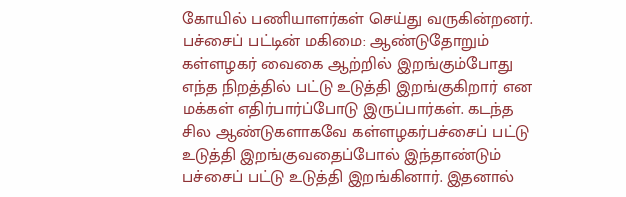கோயில் பணியாளர்கள் செய்து வருகின்றனர்.
பச்சைப் பட்டின் மகிமை: ஆண்டுதோறும் கள்ளழகர் வைகை ஆற்றில் இறங்கும்போது எந்த நிறத்தில் பட்டு உடுத்தி இறங்குகிறார் என மக்கள் எதிர்பார்ப்போடு இருப்பார்கள். கடந்த சில ஆண்டுகளாகவே கள்ளழகர்பச்சைப் பட்டு உடுத்தி இறங்குவதைப்போல் இந்தாண்டும் பச்சைப் பட்டு உடுத்தி இறங்கினார். இதனால்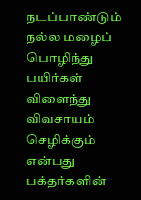நடப்பாண்டும் நல்ல மழைப் பொழிந்து பயிர்கள் விளைந்து விவசாயம் செழிக்கும் என்பது பக்தர்களின்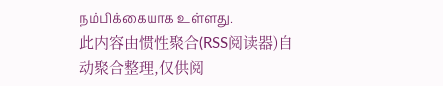நம்பிக்கையாக உள்ளது.
此内容由惯性聚合(RSS阅读器)自动聚合整理,仅供阅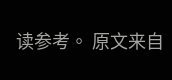读参考。 原文来自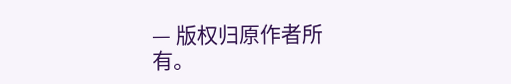— 版权归原作者所有。